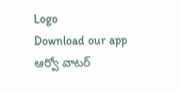Logo
Download our app
ఆర్వో వాటర్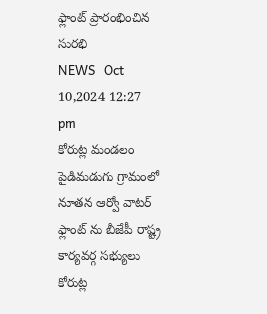ఫ్లాంట్ ప్రారంభించిన సురభి
NEWS   Oct 10,2024 12:27 pm
కోరుట్ల మండలం పైడిమడుగు గ్రామంలో నూతన ఆర్వో వాటర్ ఫ్లాంట్ ను బీజేపీ రాష్ట్ర కార్యవర్గ సభ్యులు కోరుట్ల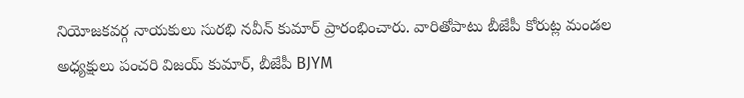నియోజకవర్గ నాయకులు సురభి నవీన్ కుమార్ ప్రారంభించారు. వారితోపాటు బీజేపీ కోరుట్ల మండల అధ్యక్షులు పంచరి విజయ్ కుమార్, బీజేపీ BJYM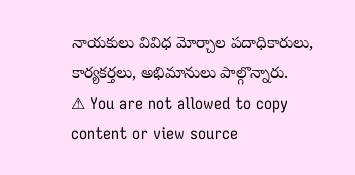నాయకులు వివిధ మోర్చాల పదాధికారులు, కార్యకర్తలు, అభిమానులు పాల్గొన్నారు.
⚠ You are not allowed to copy content or view source